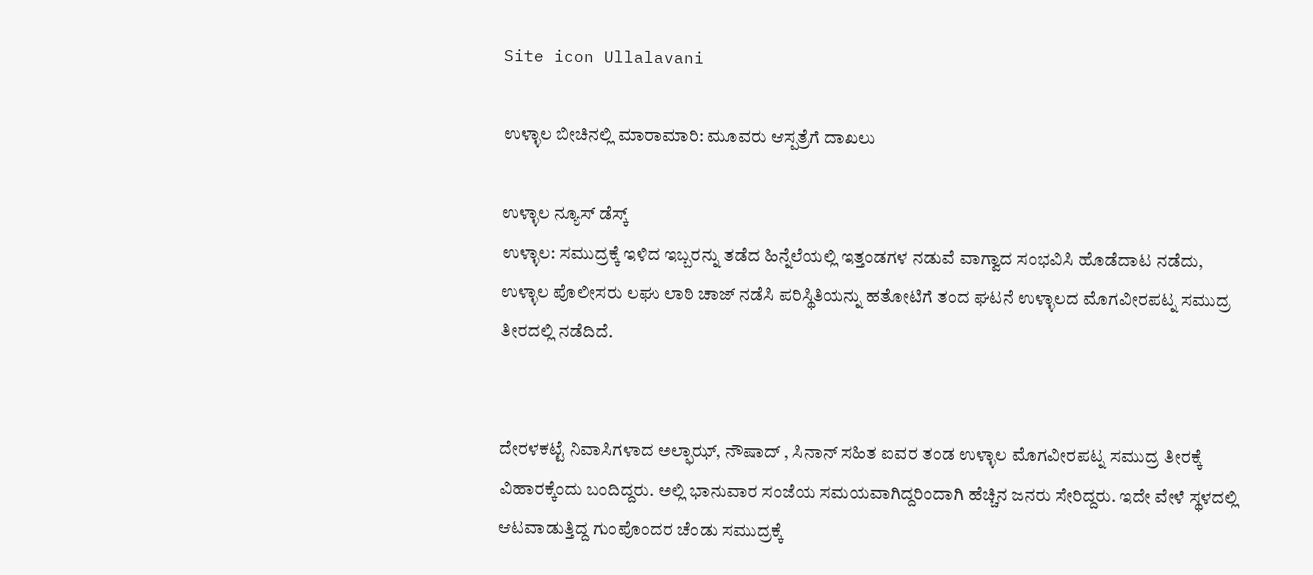Site icon Ullalavani

ಉಳ್ಳಾಲ ಬೀಚಿನಲ್ಲಿ ಮಾರಾಮಾರಿ: ಮೂವರು ಆಸ್ಪತ್ರೆಗೆ ದಾಖಲು

ಉಳ್ಳಾಲ ನ್ಯೂಸ್ ಡೆಸ್ಕ್
ಉಳ್ಳಾಲ: ಸಮುದ್ರಕ್ಕೆ ಇಳಿದ ಇಬ್ಬರನ್ನು ತಡೆದ ಹಿನ್ನೆಲೆಯಲ್ಲಿ ಇತ್ತಂಡಗಳ ನಡುವೆ ವಾಗ್ವಾದ ಸಂಭವಿಸಿ ಹೊಡೆದಾಟ ನಡೆದು, ಉಳ್ಳಾಲ ಪೊಲೀಸರು ಲಘು ಲಾಠಿ ಚಾಜ್ ನಡೆಸಿ ಪರಿಸ್ಥಿತಿಯನ್ನು ಹತೋಟಿಗೆ ತಂದ ಘಟನೆ ಉಳ್ಳಾಲದ ಮೊಗವೀರಪಟ್ನ ಸಮುದ್ರ ತೀರದಲ್ಲಿ ನಡೆದಿದೆ.


ದೇರಳಕಟ್ಟೆ ನಿವಾಸಿಗಳಾದ ಅಲ್ಫಾಝ್, ನೌಷಾದ್ , ಸಿನಾನ್ ಸಹಿತ ಐವರ ತಂಡ ಉಳ್ಳಾಲ ಮೊಗವೀರಪಟ್ನ ಸಮುದ್ರ ತೀರಕ್ಕೆ ವಿಹಾರಕ್ಕೆಂದು ಬಂದಿದ್ದರು. ಅಲ್ಲಿ ಭಾನುವಾರ ಸಂಜೆಯ ಸಮಯವಾಗಿದ್ದರಿಂದಾಗಿ ಹೆಚ್ಚಿನ ಜನರು ಸೇರಿದ್ದರು. ಇದೇ ವೇಳೆ ಸ್ಥಳದಲ್ಲಿ ಆಟವಾಡುತ್ತಿದ್ದ ಗುಂಪೊಂದರ ಚೆಂಡು ಸಮುದ್ರಕ್ಕೆ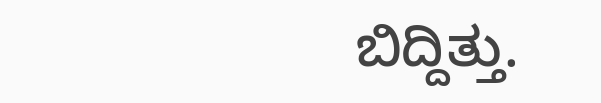ಬಿದ್ದಿತ್ತು.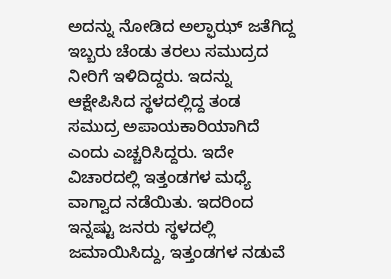ಅದನ್ನು ನೋಡಿದ ಅಲ್ಫಾಝ್ ಜತೆಗಿದ್ದ ಇಬ್ಬರು ಚೆಂಡು ತರಲು ಸಮುದ್ರದ ನೀರಿಗೆ ಇಳಿದಿದ್ದರು. ಇದನ್ನು ಆಕ್ಷೇಪಿಸಿದ ಸ್ಥಳದಲ್ಲಿದ್ದ ತಂಡ ಸಮುದ್ರ ಅಪಾಯಕಾರಿಯಾಗಿದೆ ಎಂದು ಎಚ್ಚರಿಸಿದ್ದರು. ಇದೇ ವಿಚಾರದಲ್ಲಿ ಇತ್ತಂಡಗಳ ಮಧ್ಯೆ ವಾಗ್ವಾದ ನಡೆಯಿತು. ಇದರಿಂದ ಇನ್ನಷ್ಟು ಜನರು ಸ್ಥಳದಲ್ಲಿ ಜಮಾಯಿಸಿದ್ದು, ಇತ್ತಂಡಗಳ ನಡುವೆ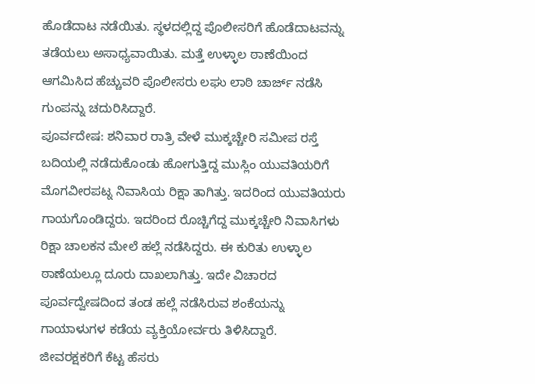ಹೊಡೆದಾಟ ನಡೆಯಿತು. ಸ್ಥಳದಲ್ಲಿದ್ದ ಪೊಲೀಸರಿಗೆ ಹೊಡೆದಾಟವನ್ನು ತಡೆಯಲು ಅಸಾಧ್ಯವಾಯಿತು. ಮತ್ತೆ ಉಳ್ಳಾಲ ಠಾಣೆಯಿಂದ ಆಗಮಿಸಿದ ಹೆಚ್ಚುವರಿ ಪೊಲೀಸರು ಲಘು ಲಾಠಿ ಚಾರ್ಜ್ ನಡೆಸಿ ಗುಂಪನ್ನು ಚದುರಿಸಿದ್ದಾರೆ.
ಪೂರ್ವದೇಷ: ಶನಿವಾರ ರಾತ್ರಿ ವೇಳೆ ಮುಕ್ಕಚ್ಚೇರಿ ಸಮೀಪ ರಸ್ತೆ ಬದಿಯಲ್ಲಿ ನಡೆದುಕೊಂಡು ಹೋಗುತ್ತಿದ್ದ ಮುಸ್ಲಿಂ ಯುವತಿಯರಿಗೆ ಮೊಗವೀರಪಟ್ನ ನಿವಾಸಿಯ ರಿಕ್ಷಾ ತಾಗಿತ್ತು. ಇದರಿಂದ ಯುವತಿಯರು ಗಾಯಗೊಂಡಿದ್ದರು. ಇದರಿಂದ ರೊಚ್ಚಿಗೆದ್ದ ಮುಕ್ಕಚ್ಚೇರಿ ನಿವಾಸಿಗಳು ರಿಕ್ಷಾ ಚಾಲಕನ ಮೇಲೆ ಹಲ್ಲೆ ನಡೆಸಿದ್ದರು. ಈ ಕುರಿತು ಉಳ್ಳಾಲ ಠಾಣೆಯಲ್ಲೂ ದೂರು ದಾಖಲಾಗಿತ್ತು. ಇದೇ ವಿಚಾರದ ಪೂರ್ವದ್ವೇಷದಿಂದ ತಂಡ ಹಲ್ಲೆ ನಡೆಸಿರುವ ಶಂಕೆಯನ್ನು ಗಾಯಾಳುಗಳ ಕಡೆಯ ವ್ಯಕ್ತಿಯೋರ್ವರು ತಿಳಿಸಿದ್ದಾರೆ.
ಜೀವರಕ್ಷಕರಿಗೆ ಕೆಟ್ಟ ಹೆಸರು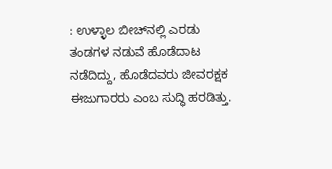: ಉಳ್ಳಾಲ ಬೀಚ್‌ನಲ್ಲಿ ಎರಡು ತಂಡಗಳ ನಡುವೆ ಹೊಡೆದಾಟ ನಡೆದಿದ್ದು, ಹೊಡೆದವರು ಜೀವರಕ್ಷಕ ಈಜುಗಾರರು ಎಂಬ ಸುದ್ಧಿ ಹರಡಿತ್ತು.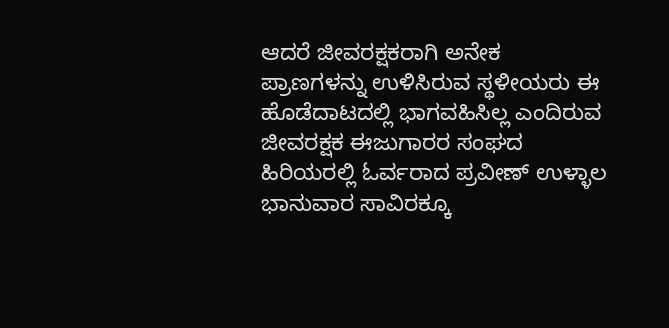ಆದರೆ ಜೀವರಕ್ಷಕರಾಗಿ ಅನೇಕ ಪ್ರಾಣಗಳನ್ನು ಉಳಿಸಿರುವ ಸ್ಥಳೀಯರು ಈ ಹೊಡೆದಾಟದಲ್ಲಿ ಭಾಗವಹಿಸಿಲ್ಲ ಎಂದಿರುವ ಜೀವರಕ್ಷಕ ಈಜುಗಾರರ ಸಂಘದ ಹಿರಿಯರಲ್ಲಿ ಓರ್ವರಾದ ಪ್ರವೀಣ್ ಉಳ್ಳಾಲ ಭಾನುವಾರ ಸಾವಿರಕ್ಕೂ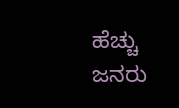ಹೆಚ್ಚು ಜನರು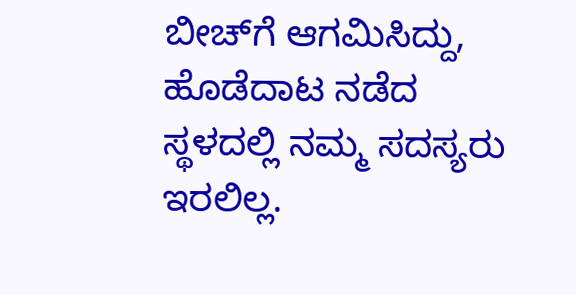ಬೀಚ್‌ಗೆ ಆಗಮಿಸಿದ್ದು, ಹೊಡೆದಾಟ ನಡೆದ ಸ್ಥಳದಲ್ಲಿ ನಮ್ಮ ಸದಸ್ಯರು ಇರಲಿಲ್ಲ.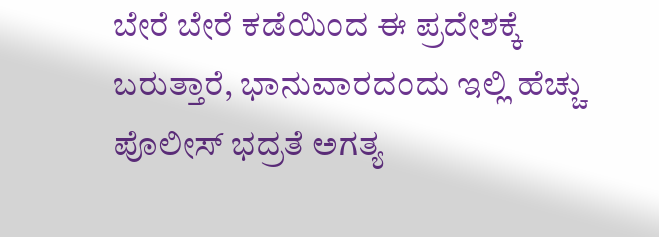ಬೇರೆ ಬೇರೆ ಕಡೆಯಿಂದ ಈ ಪ್ರದೇಶಕ್ಕೆ ಬರುತ್ತಾರೆ, ಭಾನುವಾರದಂದು ಇಲ್ಲಿ ಹೆಚ್ಚು ಪೊಲೀಸ್ ಭದ್ರತೆ ಅಗತ್ಯ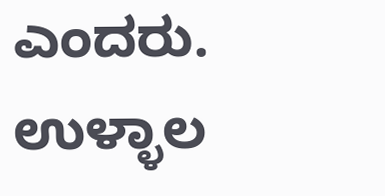ಎಂದರು.
ಉಳ್ಳಾಲ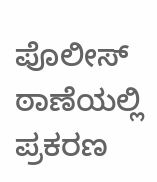ಪೊಲೀಸ್ ಠಾಣೆಯಲ್ಲಿ ಪ್ರಕರಣ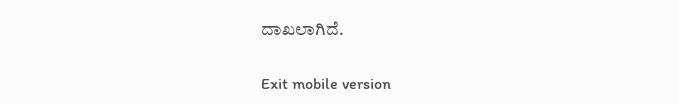ದಾಖಲಾಗಿದೆ.

Exit mobile version